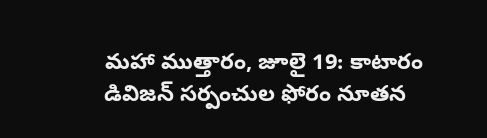మహా ముత్తారం, జూలై 19: కాటారం డివిజన్ సర్పంచుల ఫోరం నూతన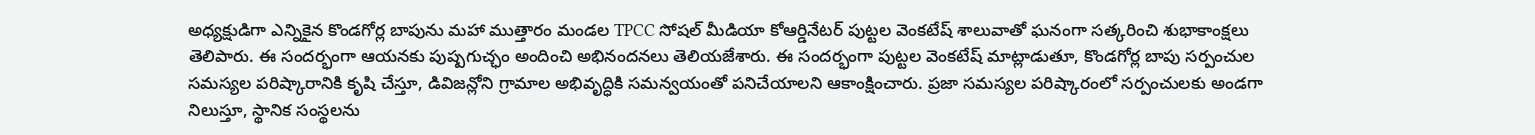అధ్యక్షుడిగా ఎన్నికైన కొండగోర్ల బాపును మహా ముత్తారం మండల TPCC సోషల్ మీడియా కోఆర్డినేటర్ పుట్టల వెంకటేష్ శాలువాతో ఘనంగా సత్కరించి శుభాకాంక్షలు తెలిపారు. ఈ సందర్భంగా ఆయనకు పుష్పగుచ్ఛం అందించి అభినందనలు తెలియజేశారు. ఈ సందర్భంగా పుట్టల వెంకటేష్ మాట్లాడుతూ, కొండగోర్ల బాపు సర్పంచుల సమస్యల పరిష్కారానికి కృషి చేస్తూ, డివిజన్లోని గ్రామాల అభివృద్ధికి సమన్వయంతో పనిచేయాలని ఆకాంక్షించారు. ప్రజా సమస్యల పరిష్కారంలో సర్పంచులకు అండగా నిలుస్తూ, స్థానిక సంస్థలను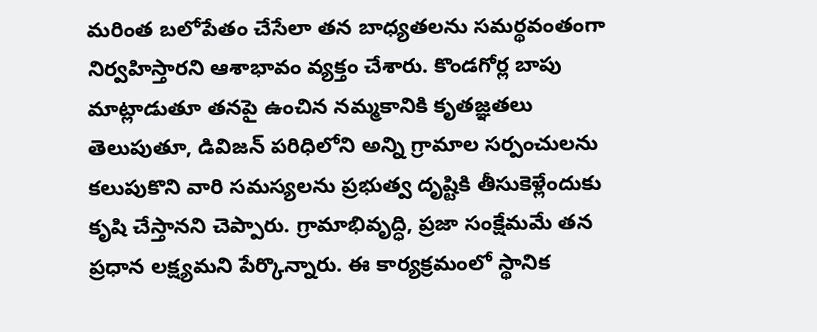మరింత బలోపేతం చేసేలా తన బాధ్యతలను సమర్థవంతంగా నిర్వహిస్తారని ఆశాభావం వ్యక్తం చేశారు. కొండగోర్ల బాపు మాట్లాడుతూ తనపై ఉంచిన నమ్మకానికి కృతజ్ఞతలు తెలుపుతూ, డివిజన్ పరిధిలోని అన్ని గ్రామాల సర్పంచులను కలుపుకొని వారి సమస్యలను ప్రభుత్వ దృష్టికి తీసుకెళ్లేందుకు కృషి చేస్తానని చెప్పారు. గ్రామాభివృద్ధి, ప్రజా సంక్షేమమే తన ప్రధాన లక్ష్యమని పేర్కొన్నారు. ఈ కార్యక్రమంలో స్థానిక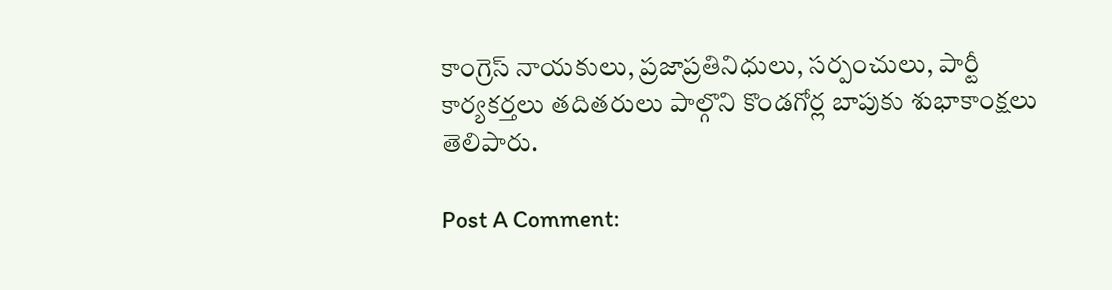కాంగ్రెస్ నాయకులు, ప్రజాప్రతినిధులు, సర్పంచులు, పార్టీ కార్యకర్తలు తదితరులు పాల్గొని కొండగోర్ల బాపుకు శుభాకాంక్షలు తెలిపారు.

Post A Comment: